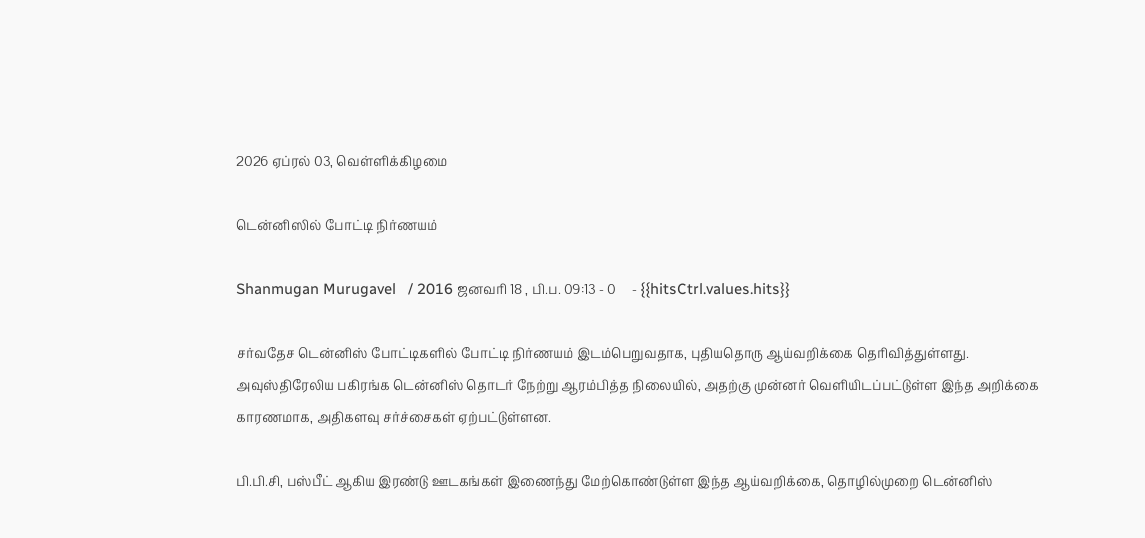2026 ஏப்ரல் 03, வெள்ளிக்கிழமை

டென்னிஸில் போட்டி நிர்ணயம்

Shanmugan Murugavel   / 2016 ஜனவரி 18 , பி.ப. 09:13 - 0     - {{hitsCtrl.values.hits}}

சர்வதேச டென்னிஸ் போட்டிகளில் போட்டி நிர்ணயம் இடம்பெறுவதாக, புதியதொரு ஆய்வறிக்கை தெரிவித்துள்ளது. அவுஸ்திரேலிய பகிரங்க டென்னிஸ் தொடர் நேற்று ஆரம்பித்த நிலையில், அதற்கு முன்னர் வெளியிடப்பட்டுள்ள இந்த அறிக்கை காரணமாக, அதிகளவு சர்ச்சைகள் ஏற்பட்டுள்ளன.

பி.பி.சி, பஸ்பீட் ஆகிய இரண்டு ஊடகங்கள் இணைந்து மேற்கொண்டுள்ள இந்த ஆய்வறிக்கை, தொழில்முறை டென்னிஸ்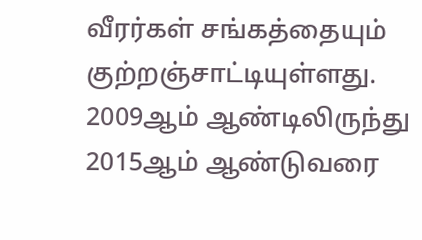வீரர்கள் சங்கத்தையும் குற்றஞ்சாட்டியுள்ளது.
2009ஆம் ஆண்டிலிருந்து 2015ஆம் ஆண்டுவரை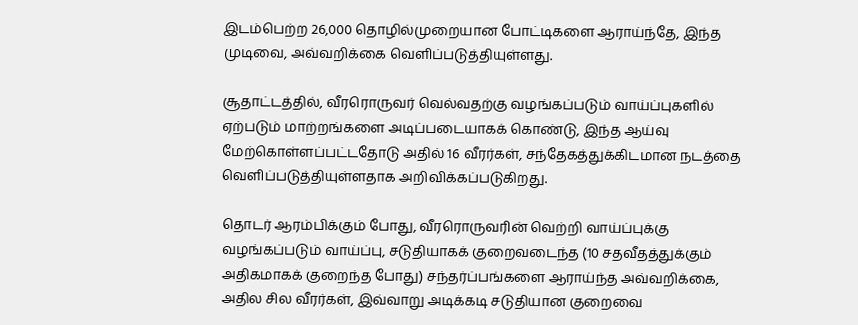இடம்பெற்ற 26,000 தொழில்முறையான போட்டிகளை ஆராய்ந்தே, இந்த முடிவை, அவ்வறிக்கை வெளிப்படுத்தியுள்ளது.

சூதாட்டத்தில், வீரரொருவர் வெல்வதற்கு வழங்கப்படும் வாய்ப்புகளில் ஏற்படும் மாற்றங்களை அடிப்படையாகக் கொண்டு, இந்த ஆய்வு மேற்கொள்ளப்பட்டதோடு அதில் 16 வீரர்கள், சந்தேகத்துக்கிடமான நடத்தை வெளிப்படுத்தியுள்ளதாக அறிவிக்கப்படுகிறது.

தொடர் ஆரம்பிக்கும் போது, வீரரொருவரின் வெற்றி வாய்ப்புக்கு வழங்கப்படும் வாய்ப்பு, சடுதியாகக் குறைவடைந்த (10 சதவீதத்துக்கும் அதிகமாகக் குறைந்த போது) சந்தர்ப்பங்களை ஆராய்ந்த அவ்வறிக்கை, அதில சில வீரர்கள், இவ்வாறு அடிக்கடி சடுதியான குறைவை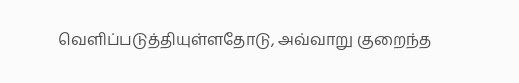வெளிப்படுத்தியுள்ளதோடு, அவ்வாறு குறைந்த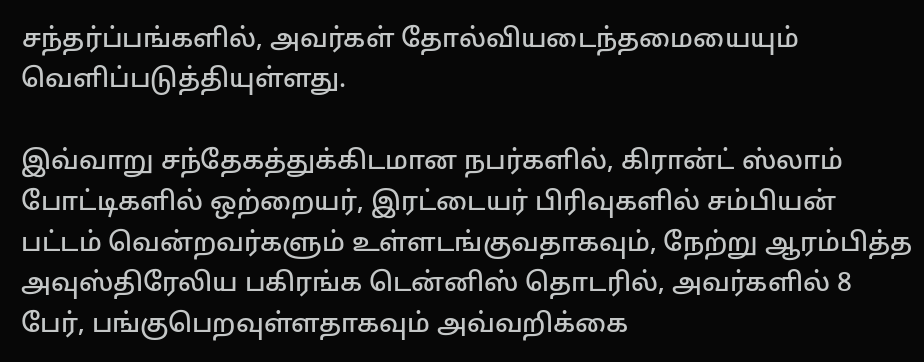சந்தர்ப்பங்களில், அவர்கள் தோல்வியடைந்தமையையும் வெளிப்படுத்தியுள்ளது.

இவ்வாறு சந்தேகத்துக்கிடமான நபர்களில், கிரான்ட் ஸ்லாம் போட்டிகளில் ஒற்றையர், இரட்டையர் பிரிவுகளில் சம்பியன் பட்டம் வென்றவர்களும் உள்ளடங்குவதாகவும், நேற்று ஆரம்பித்த அவுஸ்திரேலிய பகிரங்க டென்னிஸ் தொடரில், அவர்களில் 8 பேர், பங்குபெறவுள்ளதாகவும் அவ்வறிக்கை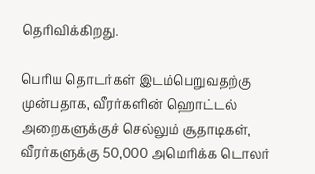தெரிவிக்கிறது.

பெரிய தொடர்கள் இடம்பெறுவதற்கு முன்பதாக, வீரர்களின் ஹொட்டல் அறைகளுக்குச் செல்லும் சூதாடிகள், வீரர்களுக்கு 50,000 அமெரிக்க டொலர்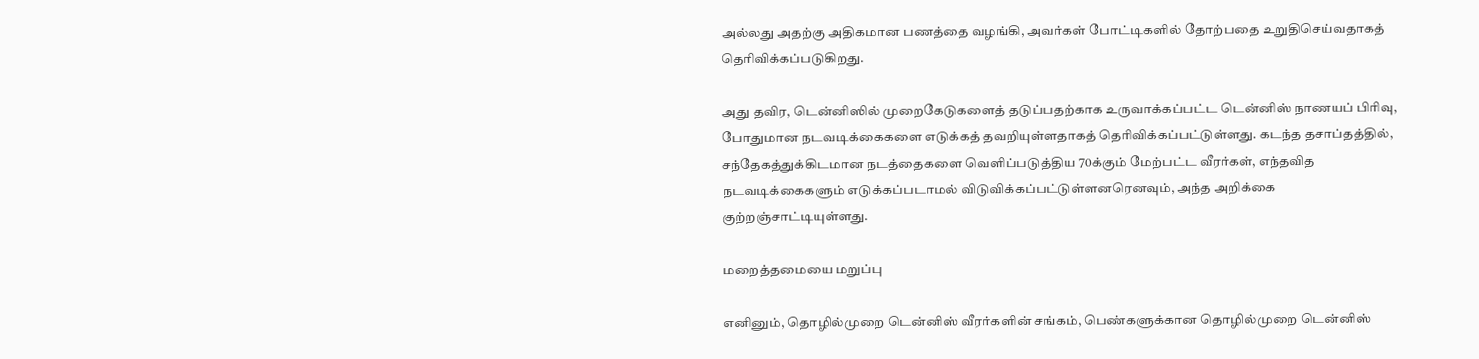அல்லது அதற்கு அதிகமான பணத்தை வழங்கி, அவர்கள் போட்டிகளில் தோற்பதை உறுதிசெய்வதாகத் தெரிவிக்கப்படுகிறது.

அது தவிர, டென்னிஸில் முறைகேடுகளைத் தடுப்பதற்காக உருவாக்கப்பட்ட டென்னிஸ் நாணயப் பிரிவு, போதுமான நடவடிக்கைகளை எடுக்கத் தவறியுள்ளதாகத் தெரிவிக்கப்பட்டுள்ளது. கடந்த தசாப்தத்தில், சந்தேகத்துக்கிடமான நடத்தைகளை வெளிப்படுத்திய 70க்கும் மேற்பட்ட வீரர்கள், எந்தவித நடவடிக்கைகளும் எடுக்கப்படாமல் விடுவிக்கப்பட்டுள்ளனரெனவும், அந்த அறிக்கை குற்றஞ்சாட்டியுள்ளது.

மறைத்தமையை மறுப்பு

எனினும், தொழில்முறை டென்னிஸ் வீரர்களின் சங்கம், பெண்களுக்கான தொழில்முறை டென்னிஸ்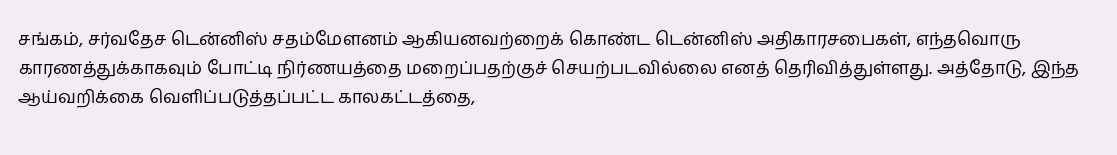சங்கம், சர்வதேச டென்னிஸ் சதம்மேளனம் ஆகியனவற்றைக் கொண்ட டென்னிஸ் அதிகாரசபைகள், எந்தவொரு காரணத்துக்காகவும் போட்டி நிர்ணயத்தை மறைப்பதற்குச் செயற்படவில்லை எனத் தெரிவித்துள்ளது. அத்தோடு, இந்த ஆய்வறிக்கை வெளிப்படுத்தப்பட்ட காலகட்டத்தை,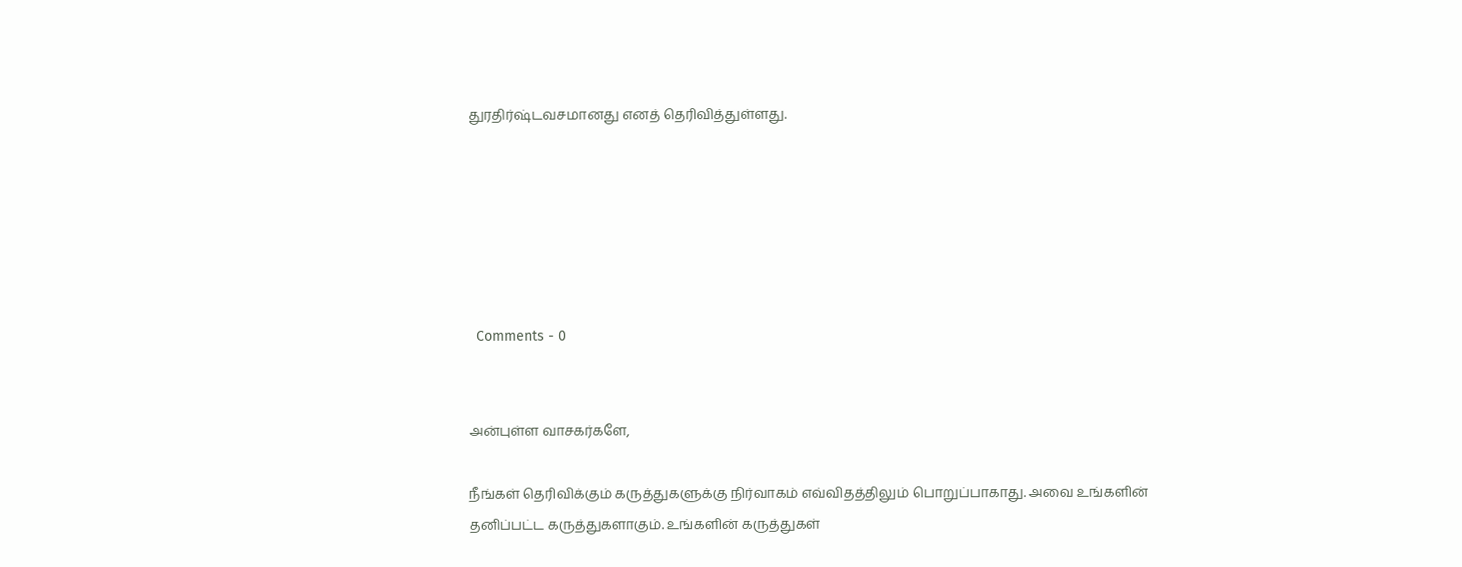துரதிர்ஷ்டவசமானது எனத் தெரிவித்துள்ளது.






  Comments - 0


அன்புள்ள வாசகர்களே,

நீங்கள் தெரிவிக்கும் கருத்துகளுக்கு நிர்வாகம் எவ்விதத்திலும் பொறுப்பாகாது. அவை உங்களின் தனிப்பட்ட கருத்துகளாகும். உங்களின் கருத்துகள்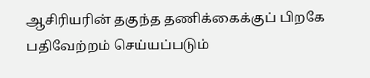ஆசிரியரின் தகுந்த தணிக்கைக்குப் பிறகே பதிவேற்றம் செய்யப்படும்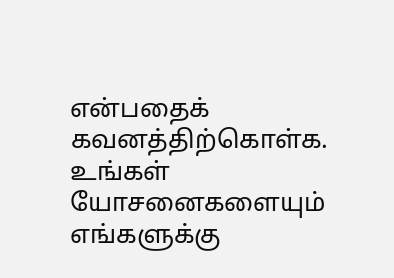என்பதைக் கவனத்திற்கொள்க. உங்கள் யோசனைகளையும் எங்களுக்கு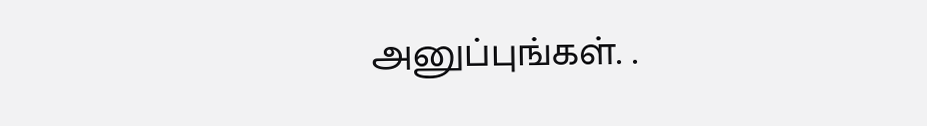அனுப்புங்கள். .